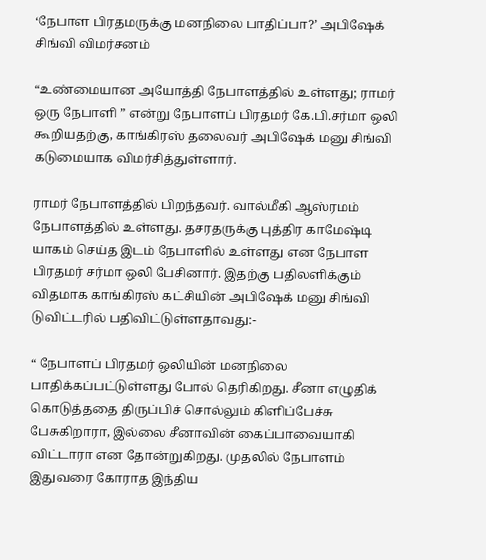‘நேபாள பிரதமருக்கு மனநிலை பாதிப்பா?’ அபிஷேக் சிங்வி விமர்சனம்

“உண்மையான அயோத்தி நேபாளத்தில் உள்ளது; ராமர் ஒரு நேபாளி ” என்று நேபாளப் பிரதமர் கே.பி.சர்மா ஒலி கூறியதற்கு, காங்கிரஸ் தலைவர் அபிஷேக் மனு சிங்வி கடுமையாக விமர்சித்துள்ளார்.

ராமர் நேபாளத்தில் பிறந்தவர். வால்மீகி ஆஸ்ரமம் நேபாளத்தில் உள்ளது. தசரதருக்கு புத்திர காமேஷ்டி யாகம் செய்த இடம் நேபாளில் உள்ளது என நேபாள பிரதமர் சர்மா ஒலி பேசினார். இதற்கு பதிலளிக்கும் விதமாக காங்கிரஸ் கட்சியின் அபிஷேக் மனு சிங்வி டுவிட்டரில் பதிவிட்டுள்ளதாவது:-

“ நேபாளப் பிரதமர் ஒலியின் மனநிலை பாதிக்கப்பட்டுள்ளது போல் தெரிகிறது. சீனா எழுதிக் கொடுத்ததை திருப்பிச் சொல்லும் கிளிப்பேச்சு பேசுகிறாரா, இல்லை சீனாவின் கைப்பாவையாகி விட்டாரா என தோன்றுகிறது. முதலில் நேபாளம் இதுவரை கோராத இந்திய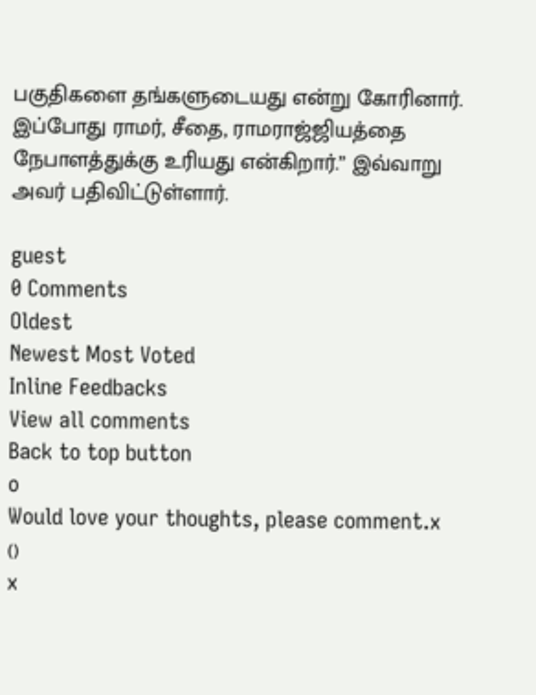பகுதிகளை தங்களுடையது என்று கோரினார். இப்போது ராமர், சீதை, ராமராஜ்ஜியத்தை நேபாளத்துக்கு உரியது என்கிறார்.” இவ்வாறு அவர் பதிவிட்டுள்ளார்.

guest
0 Comments
Oldest
Newest Most Voted
Inline Feedbacks
View all comments
Back to top button
0
Would love your thoughts, please comment.x
()
x